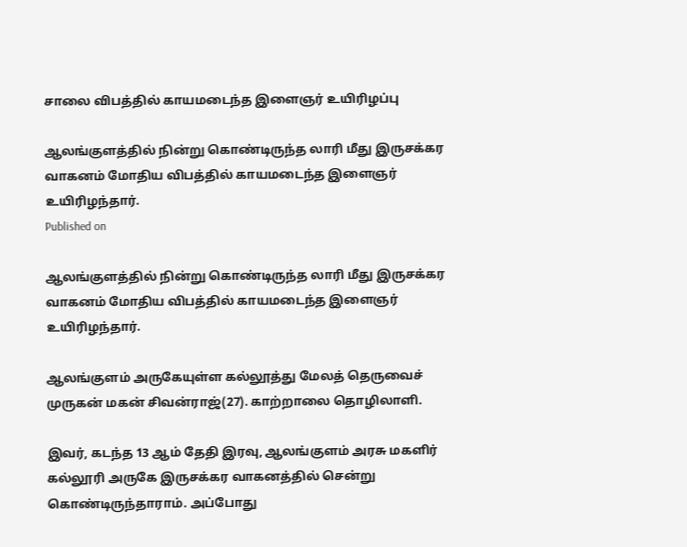சாலை விபத்தில் காயமடைந்த இளைஞர் உயிரிழப்பு

ஆலங்குளத்தில் நின்று கொண்டிருந்த லாரி மீது இருசக்கர வாகனம் மோதிய விபத்தில் காயமடைந்த இளைஞர் உயிரிழந்தார்.
Published on

ஆலங்குளத்தில் நின்று கொண்டிருந்த லாரி மீது இருசக்கர வாகனம் மோதிய விபத்தில் காயமடைந்த இளைஞர் உயிரிழந்தார்.

ஆலங்குளம் அருகேயுள்ள கல்லூத்து மேலத் தெருவைச் முருகன் மகன் சிவன்ராஜ்(27). காற்றாலை தொழிலாளி.

இவர், கடந்த 13 ஆம் தேதி இரவு, ஆலங்குளம் அரசு மகளிர் கல்லூரி அருகே இருசக்கர வாகனத்தில் சென்று கொண்டிருந்தாராம். அப்போது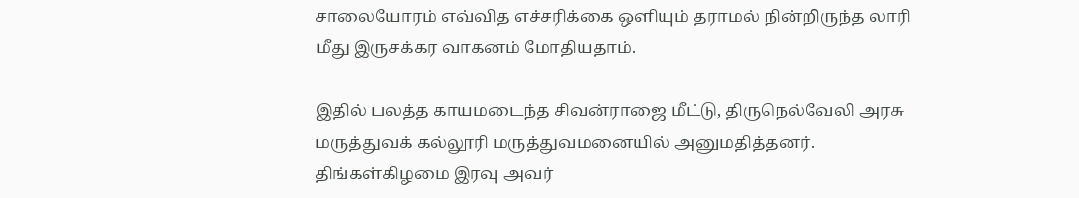சாலையோரம் எவ்வித எச்சரிக்கை ஒளியும் தராமல் நின்றிருந்த லாரி மீது இருசக்கர வாகனம் மோதியதாம்.

இதில் பலத்த காயமடைந்த சிவன்ராஜை மீட்டு, திருநெல்வேலி அரசு மருத்துவக் கல்லூரி மருத்துவமனையில் அனுமதித்தனர். திங்கள்கிழமை இரவு அவர்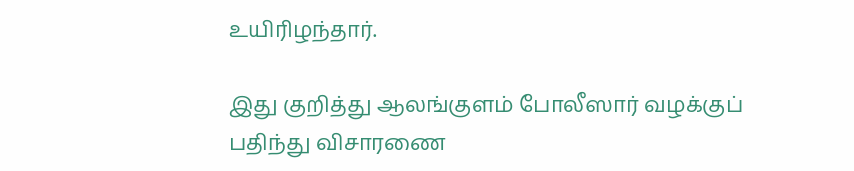உயிரிழந்தார்.

இது குறித்து ஆலங்குளம் போலீஸார் வழக்குப் பதிந்து விசாரணை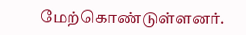மேற்கொண்டுள்ளனர்.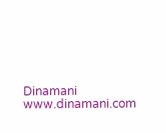Dinamani
www.dinamani.com